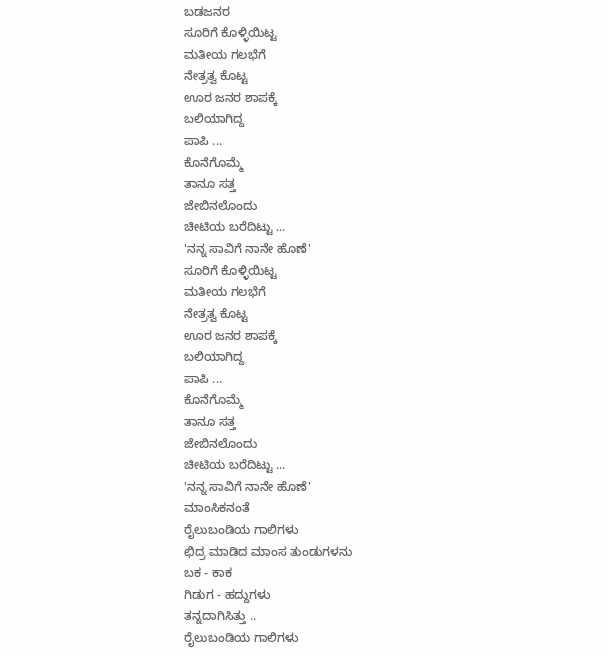ಬಡಜನರ
ಸೂರಿಗೆ ಕೊಳ್ಳಿಯಿಟ್ಟ
ಮತೀಯ ಗಲಭೆಗೆ
ನೇತ್ರತ್ವ ಕೊಟ್ಟ
ಊರ ಜನರ ಶಾಪಕ್ಕೆ
ಬಲಿಯಾಗಿದ್ದ
ಪಾಪಿ ...
ಕೊನೆಗೊಮ್ಮೆ
ತಾನೂ ಸತ್ತ
ಜೇಬಿನಲೊಂದು
ಚೀಟಿಯ ಬರೆದಿಟ್ಟು ...
'ನನ್ನ ಸಾವಿಗೆ ನಾನೇ ಹೊಣೆ'
ಸೂರಿಗೆ ಕೊಳ್ಳಿಯಿಟ್ಟ
ಮತೀಯ ಗಲಭೆಗೆ
ನೇತ್ರತ್ವ ಕೊಟ್ಟ
ಊರ ಜನರ ಶಾಪಕ್ಕೆ
ಬಲಿಯಾಗಿದ್ದ
ಪಾಪಿ ...
ಕೊನೆಗೊಮ್ಮೆ
ತಾನೂ ಸತ್ತ
ಜೇಬಿನಲೊಂದು
ಚೀಟಿಯ ಬರೆದಿಟ್ಟು ...
'ನನ್ನ ಸಾವಿಗೆ ನಾನೇ ಹೊಣೆ'
ಮಾಂಸಿಕನಂತೆ
ರೈಲುಬಂಡಿಯ ಗಾಲಿಗಳು
ಛಿದ್ರ ಮಾಡಿದ ಮಾಂಸ ತುಂಡುಗಳನು
ಬಕ - ಕಾಕ
ಗಿಡುಗ - ಹದ್ದುಗಳು
ತನ್ನದಾಗಿಸಿತ್ತು ..
ರೈಲುಬಂಡಿಯ ಗಾಲಿಗಳು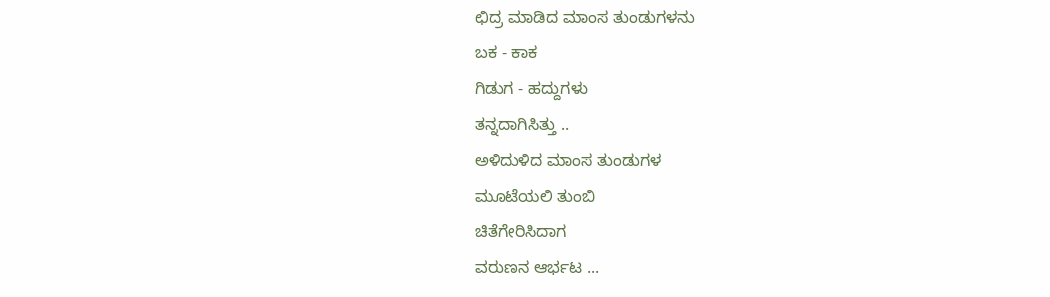ಛಿದ್ರ ಮಾಡಿದ ಮಾಂಸ ತುಂಡುಗಳನು
ಬಕ - ಕಾಕ
ಗಿಡುಗ - ಹದ್ದುಗಳು
ತನ್ನದಾಗಿಸಿತ್ತು ..
ಅಳಿದುಳಿದ ಮಾಂಸ ತುಂಡುಗಳ
ಮೂಟೆಯಲಿ ತುಂಬಿ
ಚಿತೆಗೇರಿಸಿದಾಗ
ವರುಣನ ಆರ್ಭಟ ...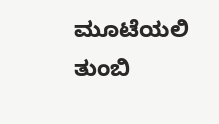ಮೂಟೆಯಲಿ ತುಂಬಿ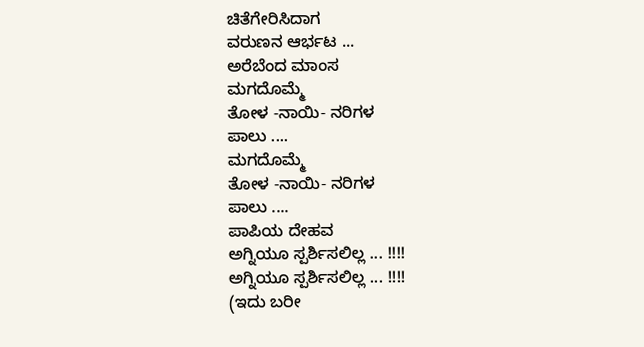ಚಿತೆಗೇರಿಸಿದಾಗ
ವರುಣನ ಆರ್ಭಟ ...
ಅರೆಬೆಂದ ಮಾಂಸ
ಮಗದೊಮ್ಮೆ
ತೋಳ -ನಾಯಿ- ನರಿಗಳ
ಪಾಲು ....
ಮಗದೊಮ್ಮೆ
ತೋಳ -ನಾಯಿ- ನರಿಗಳ
ಪಾಲು ....
ಪಾಪಿಯ ದೇಹವ
ಅಗ್ನಿಯೂ ಸ್ಪರ್ಶಿಸಲಿಲ್ಲ ... !!!!
ಅಗ್ನಿಯೂ ಸ್ಪರ್ಶಿಸಲಿಲ್ಲ ... !!!!
(ಇದು ಬರೀ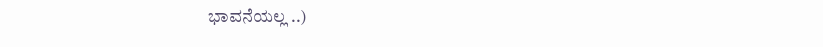ಭಾವನೆಯಲ್ಲ ..)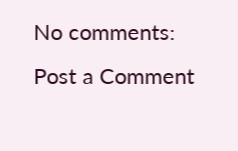No comments:
Post a Comment